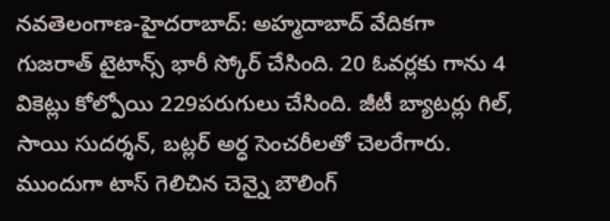నవతెలంగాణ-హైదరాబాద్: అహ్మదాబాద్ వేదికగా గుజరాత్ టైటాన్స్ భారీ స్కోర్ చేసింది. 20 ఓవర్లకు గాను 4 వికెట్లు కోల్పోయి 229పరుగులు చేసింది. జీటీ బ్యాటర్లు గిల్, సాయి సుదర్శన్, బట్లర్ అర్ధ సెంచరీలతో చెలరేగారు. ముందుగా టాస్ గెలిచిన చెన్నై బౌలింగ్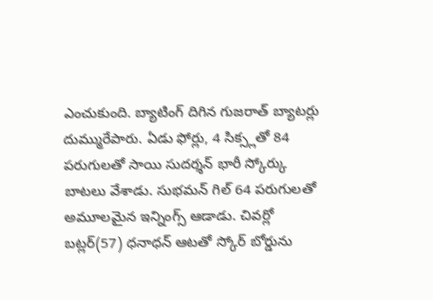ఎంచుకుంది. బ్యాటింగ్ దిగిన గుజరాత్ బ్యాటర్లు దుమ్మురేపారు. ఏడు ఫోర్లు, 4 సిక్స్లతో 84 పరుగులతో సాయి సుదర్శన్ భారీ స్కోర్కు బాటలు వేశాడు. సుభమన్ గిల్ 64 పరుగులతో అమూలమైన ఇన్నింగ్స్ ఆడాడు. చివర్లో బట్లర్(57) ధనాధన్ ఆటతో స్కోర్ బోర్డును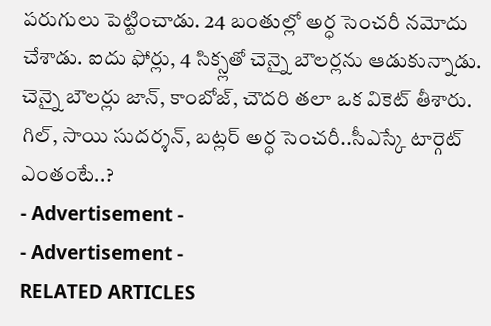పరుగులు పెట్టించాడు. 24 బంతుల్లో అర్ధ సెంచరీ నమోదు చేశాడు. ఐదు ఫోర్లు, 4 సిక్స్లతో చెన్నై బౌలర్లను ఆడుకున్నాడు. చెన్నై బౌలర్లు జాన్, కాంబోజ్, చౌదరి తలా ఒక వికెట్ తీశారు.
గిల్, సాయి సుదర్శన్, బట్లర్ అర్ధ సెంచరీ..సీఎస్కే టార్గెట్ ఎంతంటే..?
- Advertisement -
- Advertisement -
RELATED ARTICLES